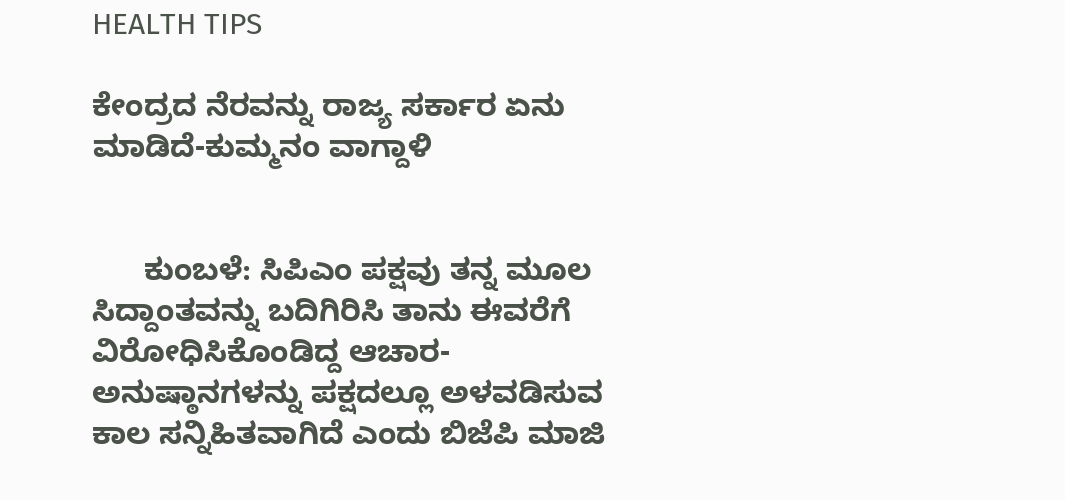HEALTH TIPS

ಕೇಂದ್ರದ ನೆರವನ್ನು ರಾಜ್ಯ ಸರ್ಕಾರ ಏನು ಮಾಡಿದೆ-ಕುಮ್ಮನಂ ವಾಗ್ದಾಳಿ


      ಕುಂಬಳೆ: ಸಿಪಿಎಂ ಪಕ್ಷವು ತನ್ನ ಮೂಲ ಸಿದ್ದಾಂತವನ್ನು ಬದಿಗಿರಿಸಿ ತಾನು ಈವರೆಗೆ ವಿರೋಧಿಸಿಕೊಂಡಿದ್ದ ಆಚಾರ-ಅನುಷ್ಠಾನಗಳನ್ನು ಪಕ್ಷದಲ್ಲೂ ಅಳವಡಿಸುವ ಕಾಲ ಸನ್ನಿಹಿತವಾಗಿದೆ ಎಂದು ಬಿಜೆಪಿ ಮಾಜಿ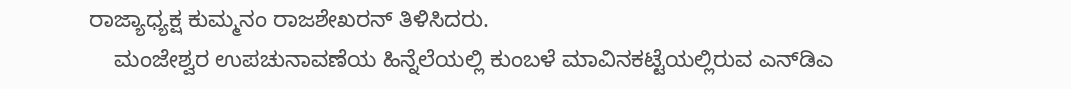ರಾಜ್ಯಾಧ್ಯಕ್ಷ ಕುಮ್ಮನಂ ರಾಜಶೇಖರನ್ ತಿಳಿಸಿದರು.
    ಮಂಜೇಶ್ವರ ಉಪಚುನಾವಣೆಯ ಹಿನ್ನೆಲೆಯಲ್ಲಿ ಕುಂಬಳೆ ಮಾವಿನಕಟ್ಟೆಯಲ್ಲಿರುವ ಎನ್‍ಡಿಎ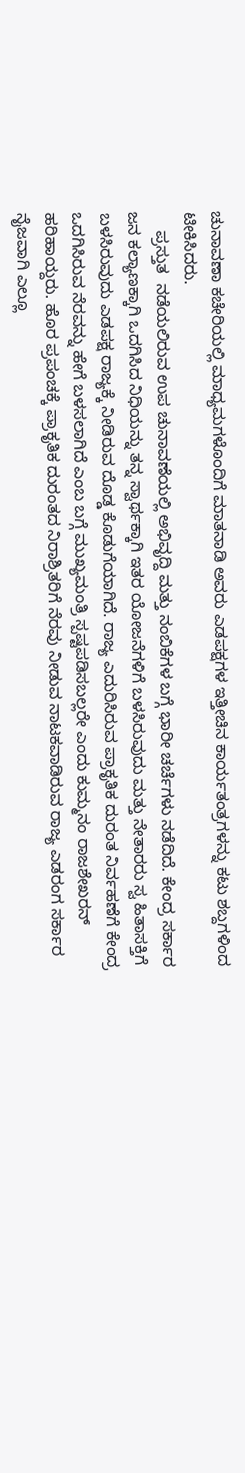ಚುನಾವಣಾ ಕಚೇರಿಯಲ್ಲಿ ಮಾಧ್ಯಮಗಳೊಂದಿಗೆ ಮಾತನಾಡಿ ಅವರು ಎಡಪಕ್ಷಗಳ ಇತ್ತೀಚಿನ ಕಾರ್ಯತಂತ್ರಗಳನ್ನು ಕಟು ಶಬ್ದಗಳಿಂದ ಟೀಕಿಸಿದರು.
    ಪ್ರಸ್ತುತ  ನಡೆಯಲಿರುವ ಉಪ ಚುನಾವಣೆಯಲ್ಲಿ ಅಭಿವೃದ್ದಿ ಮತ್ತು ನಂಬಿಕೆಗಳ ಬಗ್ಗೆ ಭಾರೀ ಚರ್ಚೆಗಳು ನಡೆದಿದೆ. ಕೇಂದ್ರ ಸರ್ಕಾರ ಜನ ಕಲ್ಯಾಣಕ್ಕಾಗಿ ಒದಗಿಸಿದ ನಿಧಿಯನ್ನು ತನ್ನ ಸ್ವಾರ್ಥಕ್ಕಾಗಿ ಇತರ ಯೋಜನೆಗಳಿಗೆ ಬಳಸಿರುವುದು ಮತ್ತು ನೇತಾರರು ಸ್ವ ಹಿತಾಸಕ್ತಿಗೆ ಬಳಸಿರುವುದು ಎಡಪಕ್ಷ ರಾಜ್ಯಕ್ಕೆ ನೀಡಿರುವ ದೊಡ್ಡ ಕೊಡುಗೆಯಾಗಿದೆ. ರಾಜ್ಯ ಎದುರಿಸಿರುವ ಪ್ರಾಕೃತಿಕ ದುರಂತ ನಿರ್ವಹಣೆಗೆ ಕೇಂದ್ರ ಒದಗಿಸಿರುವ ನೆರವನ್ನು ಹೇಗೆ ಬಳಸಲಾಗಿದೆ ಎಂಬ ಬಗ್ಗೆ ಮುಖ್ಯಮಂತ್ರಿ ಸ್ಪಷ್ಟಪಡಿಸಬಲ್ಲರೇ ಎಂದು ಕುಮ್ಮನಂ ರಾಜಶೇಖರನ್ ಹರಿಹಾಯ್ದರು. ಹೊರ ಪ್ರಪಂಚಕ್ಕೆ ಪ್ರಾಕೃತಿಕ ದುರಂತದ ನಿರಾಶ್ರಿತರಿಗೆ ನೆರವು ನೀಡುವ ನಾಟಕವಾಡಿರುವ ರಾಜ್ಯ ಎಡರಂಗ ಸರ್ಕಾರ ನೈಜವಾಗಿ ಎಲ್ಲೂ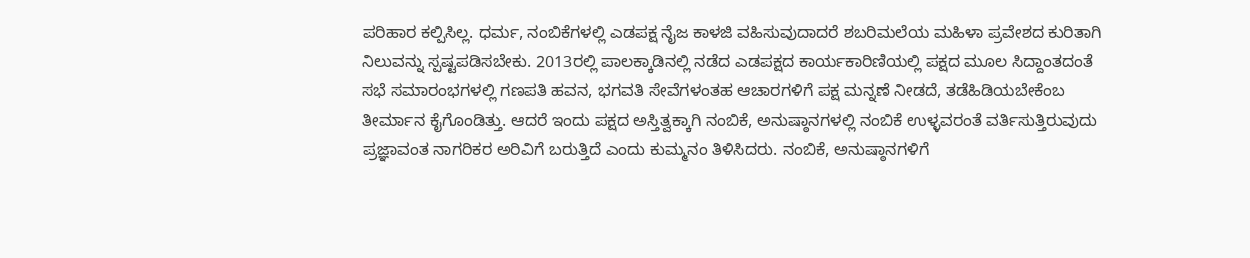ಪರಿಹಾರ ಕಲ್ಪಿಸಿಲ್ಲ. ಧರ್ಮ, ನಂಬಿಕೆಗಳಲ್ಲಿ ಎಡಪಕ್ಷ ನೈಜ ಕಾಳಜಿ ವಹಿಸುವುದಾದರೆ ಶಬರಿಮಲೆಯ ಮಹಿಳಾ ಪ್ರವೇಶದ ಕುರಿತಾಗಿ  ನಿಲುವನ್ನು ಸ್ಪಷ್ಟಪಡಿಸಬೇಕು. 2013ರಲ್ಲಿ ಪಾಲಕ್ಕಾಡಿನಲ್ಲಿ ನಡೆದ ಎಡಪಕ್ಷದ ಕಾರ್ಯಕಾರಿಣಿಯಲ್ಲಿ ಪಕ್ಷದ ಮೂಲ ಸಿದ್ದಾಂತದಂತೆ ಸಭೆ ಸಮಾರಂಭಗಳಲ್ಲಿ ಗಣಪತಿ ಹವನ, ಭಗವತಿ ಸೇವೆಗಳಂತಹ ಆಚಾರಗಳಿಗೆ ಪಕ್ಷ ಮನ್ನಣೆ ನೀಡದೆ, ತಡೆಹಿಡಿಯಬೇಕೆಂಬ ತೀರ್ಮಾನ ಕೈಗೊಂಡಿತ್ತು. ಆದರೆ ಇಂದು ಪಕ್ಷದ ಅಸ್ತಿತ್ವಕ್ಕಾಗಿ ನಂಬಿಕೆ, ಅನುಷ್ಠಾನಗಳಲ್ಲಿ ನಂಬಿಕೆ ಉಳ್ಳವರಂತೆ ವರ್ತಿಸುತ್ತಿರುವುದು ಪ್ರಜ್ಞಾವಂತ ನಾಗರಿಕರ ಅರಿವಿಗೆ ಬರುತ್ತಿದೆ ಎಂದು ಕುಮ್ಮನಂ ತಿಳಿಸಿದರು. ನಂಬಿಕೆ, ಅನುಷ್ಠಾನಗಳಿಗೆ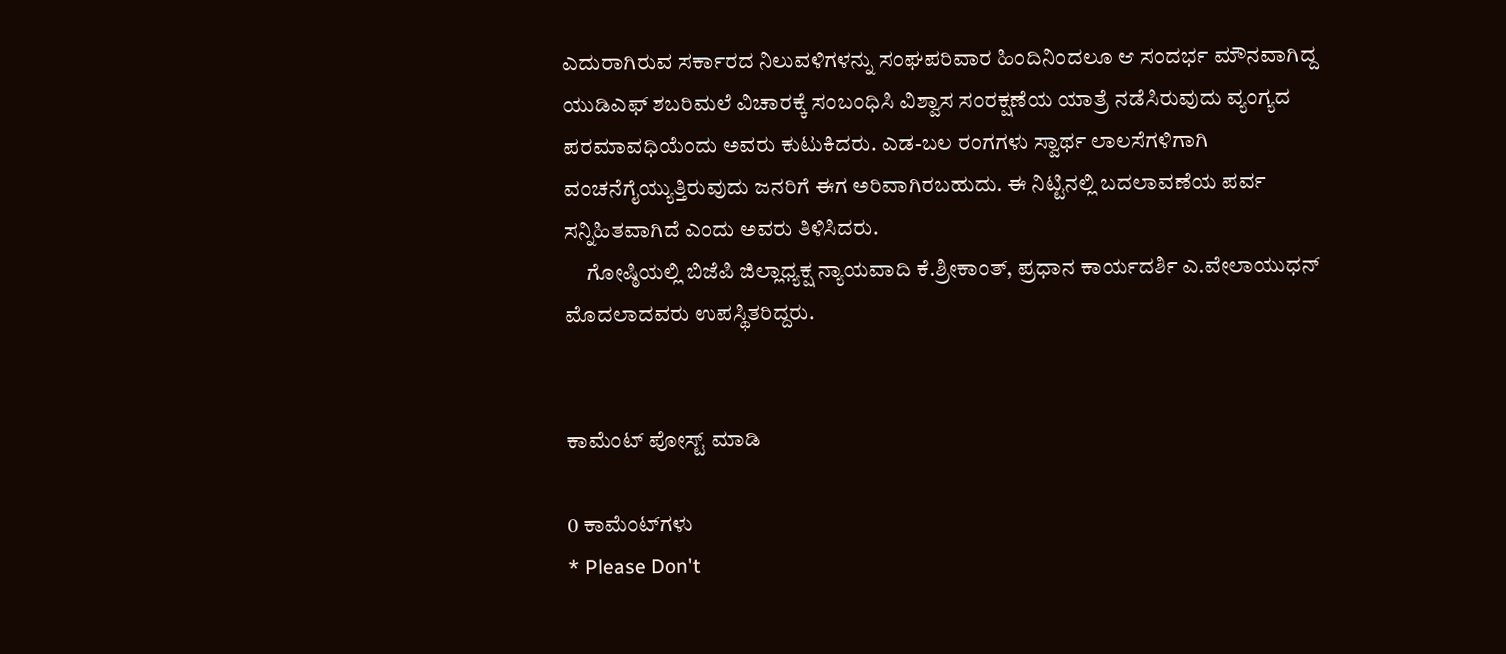ಎದುರಾಗಿರುವ ಸರ್ಕಾರದ ನಿಲುವಳಿಗಳನ್ನು ಸಂಘಪರಿವಾರ ಹಿಂದಿನಿಂದಲೂ ಆ ಸಂದರ್ಭ ಮೌನವಾಗಿದ್ದ ಯುಡಿಎಫ್ ಶಬರಿಮಲೆ ವಿಚಾರಕ್ಕೆ ಸಂಬಂಧಿಸಿ ವಿಶ್ವಾಸ ಸಂರಕ್ಷಣೆಯ ಯಾತ್ರೆ ನಡೆಸಿರುವುದು ವ್ಯಂಗ್ಯದ ಪರಮಾವಧಿಯೆಂದು ಅವರು ಕುಟುಕಿದರು. ಎಡ-ಬಲ ರಂಗಗಳು ಸ್ವಾರ್ಥ ಲಾಲಸೆಗಳಿಗಾಗಿ ವಂಚನೆಗೈಯ್ಯುತ್ತಿರುವುದು ಜನರಿಗೆ ಈಗ ಅರಿವಾಗಿರಬಹುದು. ಈ ನಿಟ್ಟಿನಲ್ಲಿ ಬದಲಾವಣೆಯ ಪರ್ವ ಸನ್ನಿಹಿತವಾಗಿದೆ ಎಂದು ಅವರು ತಿಳಿಸಿದರು.
     ಗೋಷ್ಠಿಯಲ್ಲಿ ಬಿಜೆಪಿ ಜಿಲ್ಲಾಧ್ಯಕ್ಷ ನ್ಯಾಯವಾದಿ ಕೆ.ಶ್ರೀಕಾಂತ್, ಪ್ರಧಾನ ಕಾರ್ಯದರ್ಶಿ ಎ.ವೇಲಾಯುಧನ್ ಮೊದಲಾದವರು ಉಪಸ್ಥಿತರಿದ್ದರು.


ಕಾಮೆಂಟ್‌‌ ಪೋಸ್ಟ್‌ ಮಾಡಿ

0 ಕಾಮೆಂಟ್‌ಗಳು
* Please Don't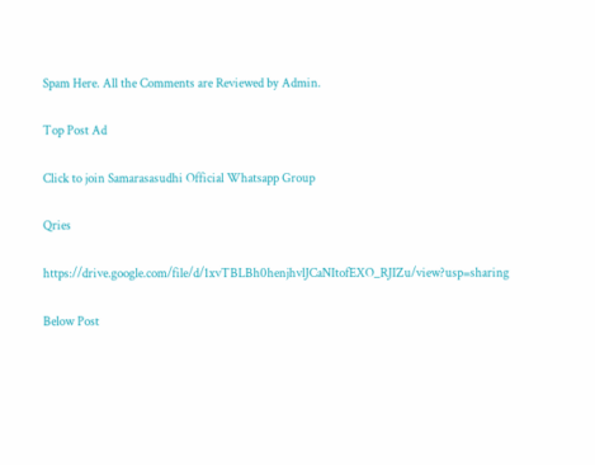Spam Here. All the Comments are Reviewed by Admin.

Top Post Ad

Click to join Samarasasudhi Official Whatsapp Group

Qries

https://drive.google.com/file/d/1xvTBLBh0henjhvlJCaNItofEXO_RJIZu/view?usp=sharing

Below Post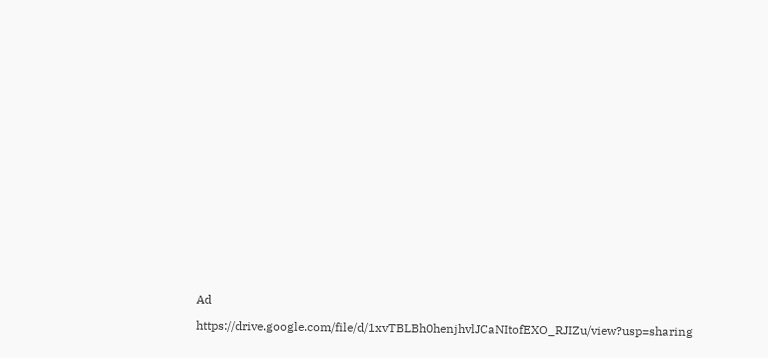Ad

https://drive.google.com/file/d/1xvTBLBh0henjhvlJCaNItofEXO_RJIZu/view?usp=sharing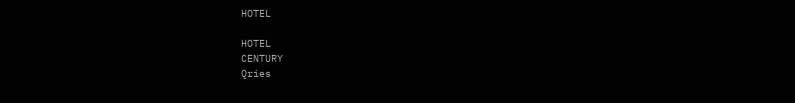HOTEL

HOTEL
CENTURY
Qries